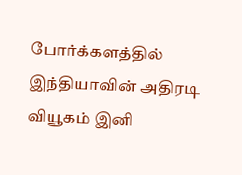போர்க்களத்தில் இந்தியாவின் அதிரடி வியூகம் இனி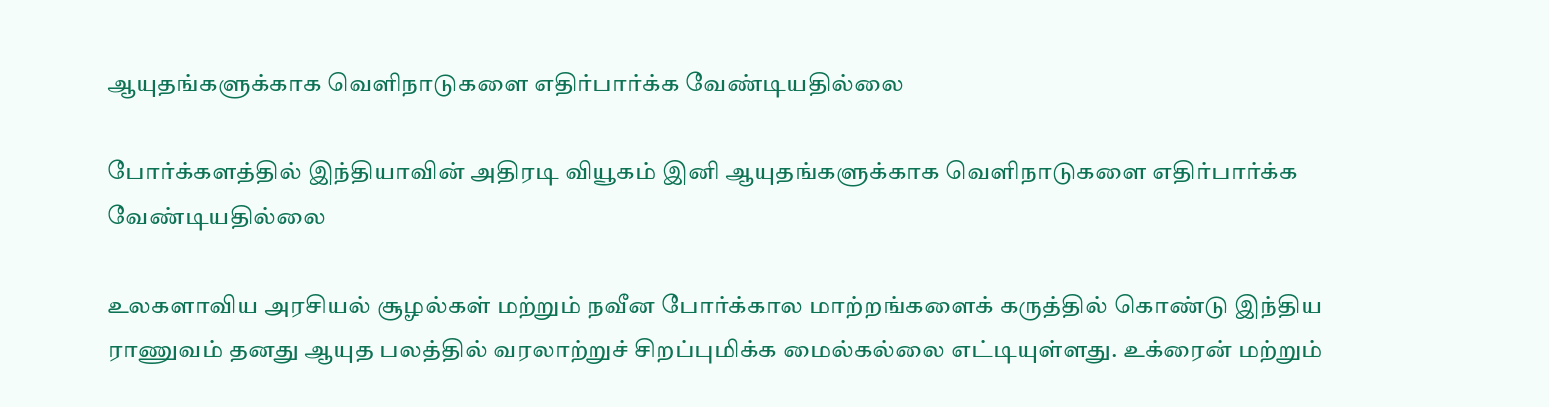ஆயுதங்களுக்காக வெளிநாடுகளை எதிர்பார்க்க வேண்டியதில்லை

போர்க்களத்தில் இந்தியாவின் அதிரடி வியூகம் இனி ஆயுதங்களுக்காக வெளிநாடுகளை எதிர்பார்க்க வேண்டியதில்லை

உலகளாவிய அரசியல் சூழல்கள் மற்றும் நவீன போர்க்கால மாற்றங்களைக் கருத்தில் கொண்டு இந்திய ராணுவம் தனது ஆயுத பலத்தில் வரலாற்றுச் சிறப்புமிக்க மைல்கல்லை எட்டியுள்ளது. உக்ரைன் மற்றும்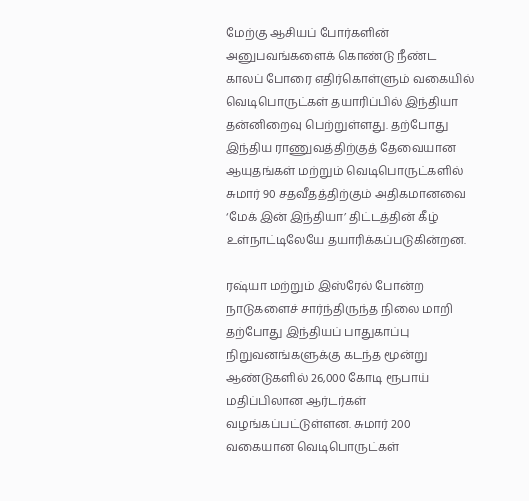மேற்கு ஆசியப் போர்களின் அனுபவங்களைக் கொண்டு நீண்ட காலப் போரை எதிர்கொள்ளும் வகையில் வெடிபொருட்கள் தயாரிப்பில் இந்தியா தன்னிறைவு பெற்றுள்ளது. தற்போது இந்திய ராணுவத்திற்குத் தேவையான ஆயுதங்கள் மற்றும் வெடிபொருட்களில் சுமார் 90 சதவீதத்திற்கும் அதிகமானவை ‘மேக் இன் இந்தியா’ திட்டத்தின் கீழ் உள்நாட்டிலேயே தயாரிக்கப்படுகின்றன.

ரஷ்யா மற்றும் இஸ்ரேல் போன்ற நாடுகளைச் சார்ந்திருந்த நிலை மாறி தற்போது இந்தியப் பாதுகாப்பு நிறுவனங்களுக்கு கடந்த மூன்று ஆண்டுகளில் 26,000 கோடி ரூபாய் மதிப்பிலான ஆர்டர்கள் வழங்கப்பட்டுள்ளன. சுமார் 200 வகையான வெடிபொருட்கள்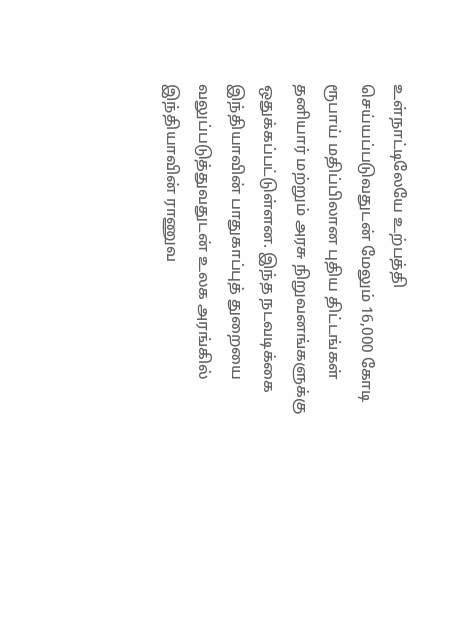உள்நாட்டிலேயே உற்பத்தி செய்யப்படுவதுடன் மேலும் 16,000 கோடி ரூபாய் மதிப்பிலான புதிய திட்டங்கள் தனியார் மற்றும் அரசு நிறுவனங்களுக்கு ஒதுக்கப்பட்டுள்ளன. இந்த நடவடிக்கை இந்தியாவின் பாதுகாப்புத் துறையை வலுப்படுத்துவதுடன் உலக அரங்கில் இந்தியாவின் ராணுவ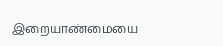இறையாண்மையை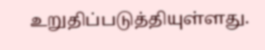உறுதிப்படுத்தியுள்ளது.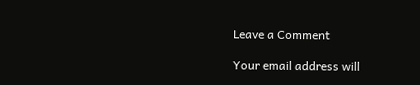Leave a Comment

Your email address will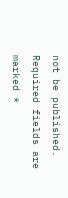not be published. Required fields are marked *